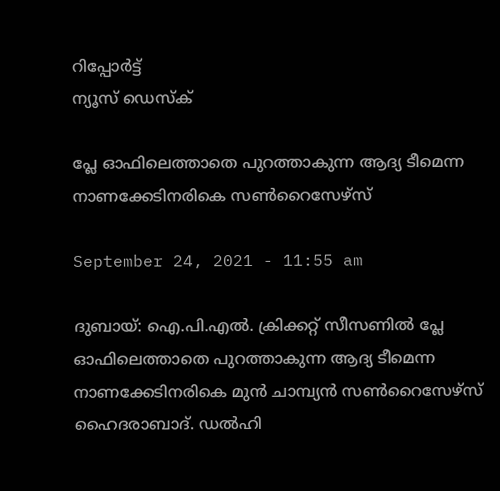റിപ്പോര്‍ട്ട്
ന്യൂസ് ഡെസ്ക്

പ്ലേ ഓഫിലെത്താതെ പുറത്താകുന്ന ആദ്യ ടീമെന്ന നാണക്കേടിനരികെ സണ്‍റൈസേഴ്സ്

September 24, 2021 - 11:55 am

ദുബായ്: ഐ.പി.എല്‍. ക്രിക്കറ്റ് സീസണില്‍ പ്ലേ ഓഫിലെത്താതെ പുറത്താകുന്ന ആദ്യ ടീമെന്ന നാണക്കേടിനരികെ മുന്‍ ചാമ്പ്യന്‍ സണ്‍റൈസേഴ്സ് ഹൈദരാബാദ്. ഡല്‍ഹി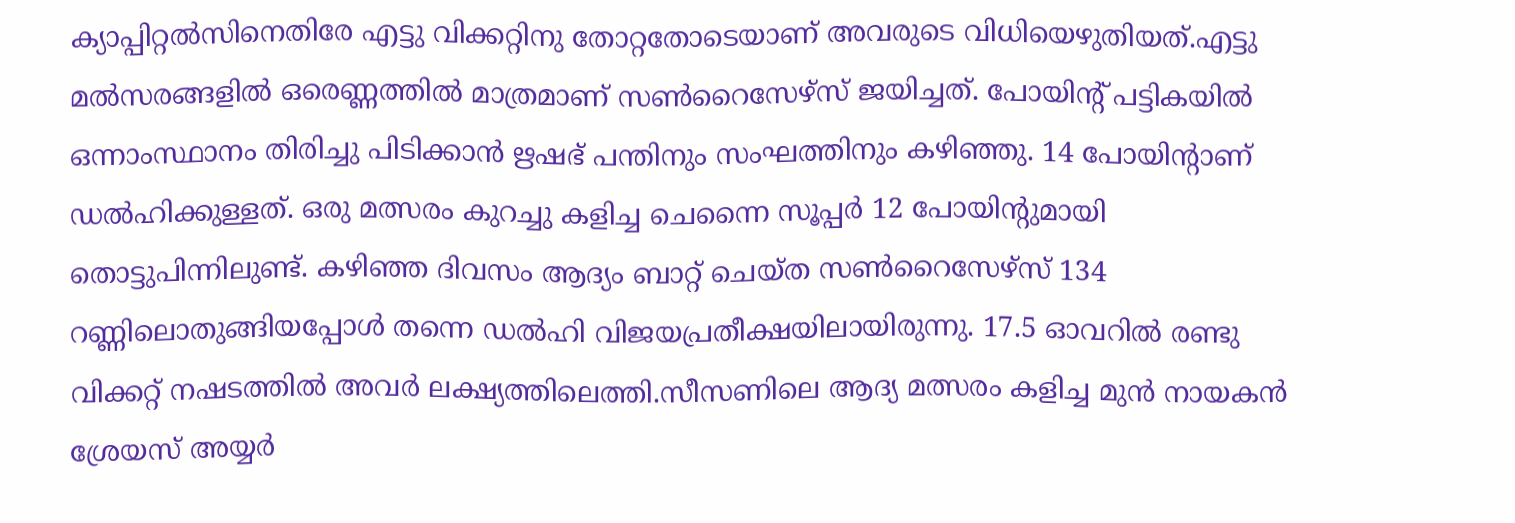ക്യാപ്പിറ്റല്‍സിനെതിരേ എട്ടു വിക്കറ്റിനു തോറ്റതോടെയാണ് അവരുടെ വിധിയെഴുതിയത്.എട്ടു മല്‍സരങ്ങളില്‍ ഒരെണ്ണത്തില്‍ മാത്രമാണ് സണ്‍റൈസേഴ്സ് ജയിച്ചത്. പോയിന്റ് പട്ടികയില്‍ ഒന്നാംസ്ഥാനം തിരിച്ചു പിടിക്കാന്‍ ഋഷഭ് പന്തിനും സംഘത്തിനും കഴിഞ്ഞു. 14 പോയിന്റാണ് ഡല്‍ഹിക്കുള്ളത്. ഒരു മത്സരം കുറച്ചു കളിച്ച ചെന്നൈ സൂപ്പര്‍ 12 പോയിന്റുമായി തൊട്ടുപിന്നിലുണ്ട്. കഴിഞ്ഞ ദിവസം ആദ്യം ബാറ്റ് ചെയ്ത സണ്‍റൈസേഴ്സ് 134 റണ്ണിലൊതുങ്ങിയപ്പോള്‍ തന്നെ ഡല്‍ഹി വിജയപ്രതീക്ഷയിലായിരുന്നു. 17.5 ഓവറില്‍ രണ്ടു വിക്കറ്റ് നഷടത്തില്‍ അവര്‍ ലക്ഷ്യത്തിലെത്തി.സീസണിലെ ആദ്യ മത്സരം കളിച്ച മുന്‍ നായകന്‍ ശ്രേയസ് അയ്യര്‍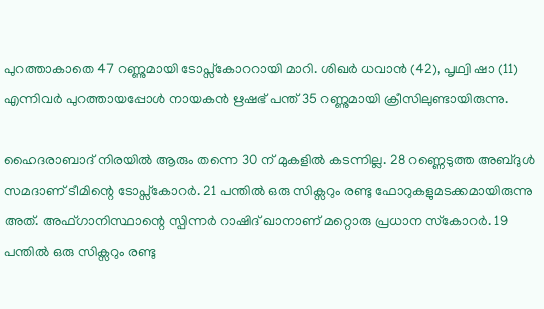പുറത്താകാതെ 47 റണ്ണുമായി ടോപ്സ്‌കോററായി മാറി. ശിഖര്‍ ധവാന്‍ (42), പൃഥ്വി ഷാ (11) എന്നിവര്‍ പുറത്തായപ്പോള്‍ നായകന്‍ ഋഷഭ് പന്ത് 35 റണ്ണുമായി ക്രീസിലുണ്ടായിരുന്നു.

ഹൈദരാബാദ് നിരയില്‍ ആരും തന്നെ 30 ന് മുകളില്‍ കടന്നില്ല. 28 റണ്ണെടുത്ത അബ്ദുള്‍ സമദാണ് ടീമിന്റെ ടോപ്സ്‌കോറര്‍. 21 പന്തില്‍ ഒരു സിക്സറും രണ്ടു ഫോറുകളുമടക്കമായിരുന്നു അത്. അഫ്ഗാനിസ്ഥാന്റെ സ്പിന്നര്‍ റാഷിദ് ഖാനാണ് മറ്റൊരു പ്രധാന സ്‌കോറര്‍. 19 പന്തില്‍ ഒരു സിക്സറും രണ്ടു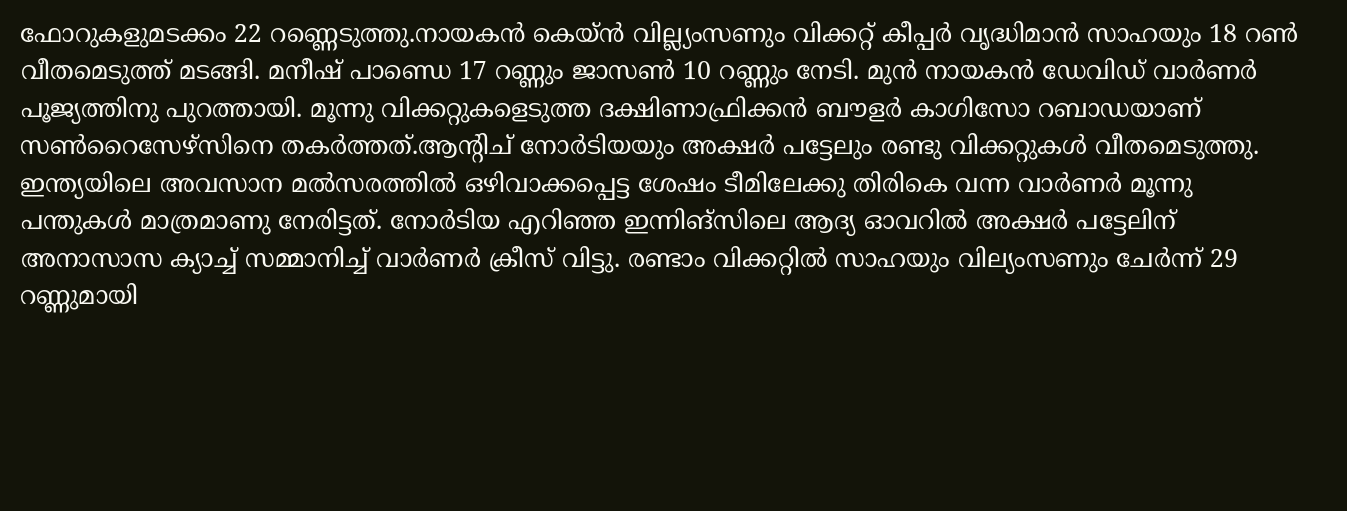ഫോറുകളുമടക്കം 22 റണ്ണെടുത്തു.നായകന്‍ കെയ്ന്‍ വില്ല്യംസണും വിക്കറ്റ് കീപ്പര്‍ വൃദ്ധിമാന്‍ സാഹയും 18 റണ്‍ വീതമെടുത്ത് മടങ്ങി. മനീഷ് പാണ്ഡെ 17 റണ്ണും ജാസണ്‍ 10 റണ്ണും നേടി. മുന്‍ നായകന്‍ ഡേവിഡ് വാര്‍ണര്‍ പൂജ്യത്തിനു പുറത്തായി. മൂന്നു വിക്കറ്റുകളെടുത്ത ദക്ഷിണാഫ്രിക്കന്‍ ബൗളര്‍ കാഗിസോ റബാഡയാണ് സണ്‍റൈസേഴ്സിനെ തകര്‍ത്തത്.ആന്റിച് നോര്‍ടിയയും അക്ഷര്‍ പട്ടേലും രണ്ടു വിക്കറ്റുകള്‍ വീതമെടുത്തു. ഇന്ത്യയിലെ അവസാന മല്‍സരത്തില്‍ ഒഴിവാക്കപ്പെട്ട ശേഷം ടീമിലേക്കു തിരികെ വന്ന വാര്‍ണര്‍ മൂന്നു പന്തുകള്‍ മാത്രമാണു നേരിട്ടത്. നോര്‍ടിയ എറിഞ്ഞ ഇന്നിങ്സിലെ ആദ്യ ഓവറില്‍ അക്ഷര്‍ പട്ടേലിന് അനാസാസ ക്യാച്ച് സമ്മാനിച്ച് വാര്‍ണര്‍ ക്രീസ് വിട്ടു. രണ്ടാം വിക്കറ്റില്‍ സാഹയും വില്യംസണും ചേര്‍ന്ന് 29 റണ്ണുമായി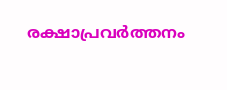രക്ഷാപ്രവര്‍ത്തനം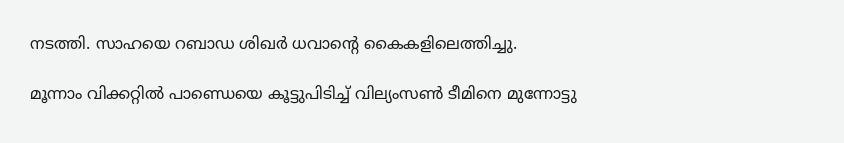നടത്തി. സാഹയെ റബാഡ ശിഖര്‍ ധവാന്റെ കൈകളിലെത്തിച്ചു.

മൂന്നാം വിക്കറ്റില്‍ പാണ്ഡെയെ കൂട്ടുപിടിച്ച് വില്യംസണ്‍ ടീമിനെ മുന്നോട്ടു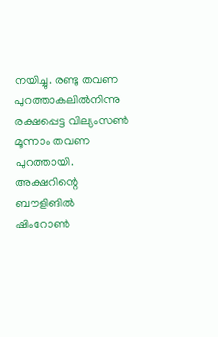നയിച്ചു. രണ്ടു തവണ പുറത്താകലില്‍നിന്നു രക്ഷപ്പെട്ട വില്യംസണ്‍ മൂന്നാം തവണ പുറത്തായി. അക്ഷറിന്റെ ബൗളിങില്‍ ഷിംറോണ്‍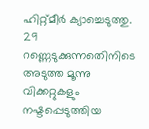ഹിറ്റ്മീര്‍ ക്യാച്ചെടുത്തു. 29 റണ്ണെടുക്കുന്നതെിനിടെ അടുത്ത മൂന്നു വിക്കറ്റുകളും നഷ്ടപ്പെടുത്തിയ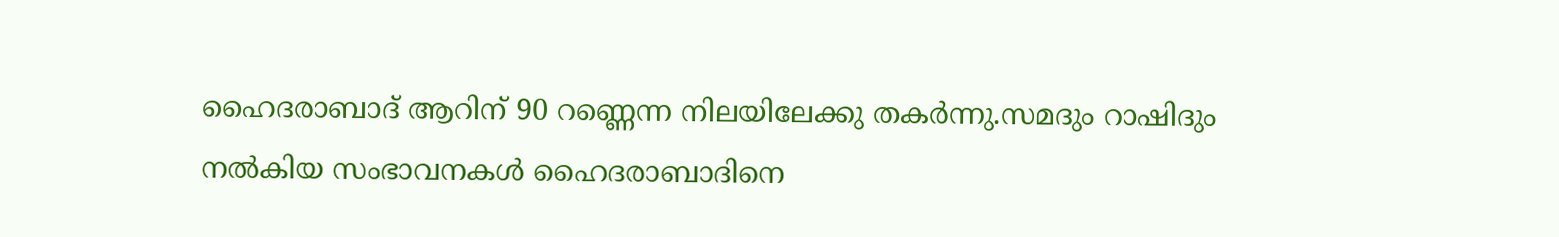ഹൈദരാബാദ് ആറിന് 90 റണ്ണെന്ന നിലയിലേക്കു തകര്‍ന്നു.സമദും റാഷിദും നല്‍കിയ സംഭാവനകള്‍ ഹൈദരാബാദിനെ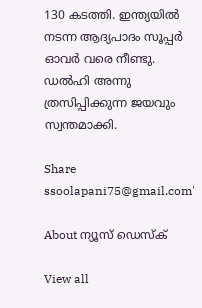130 കടത്തി. ഇന്ത്യയില്‍ നടന്ന ആദ്യപാദം സൂപ്പര്‍ ഓവര്‍ വരെ നീണ്ടു. ഡല്‍ഹി അന്നു ത്രസിപ്പിക്കുന്ന ജയവും സ്വന്തമാക്കി.

Share
ssoolapani75@gmail.com'

About ന്യൂസ് ഡെസ്ക്

View all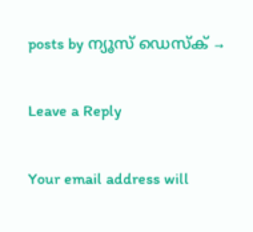posts by ന്യൂസ് ഡെസ്ക് →

Leave a Reply

Your email address will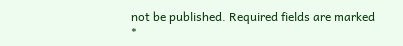not be published. Required fields are marked *